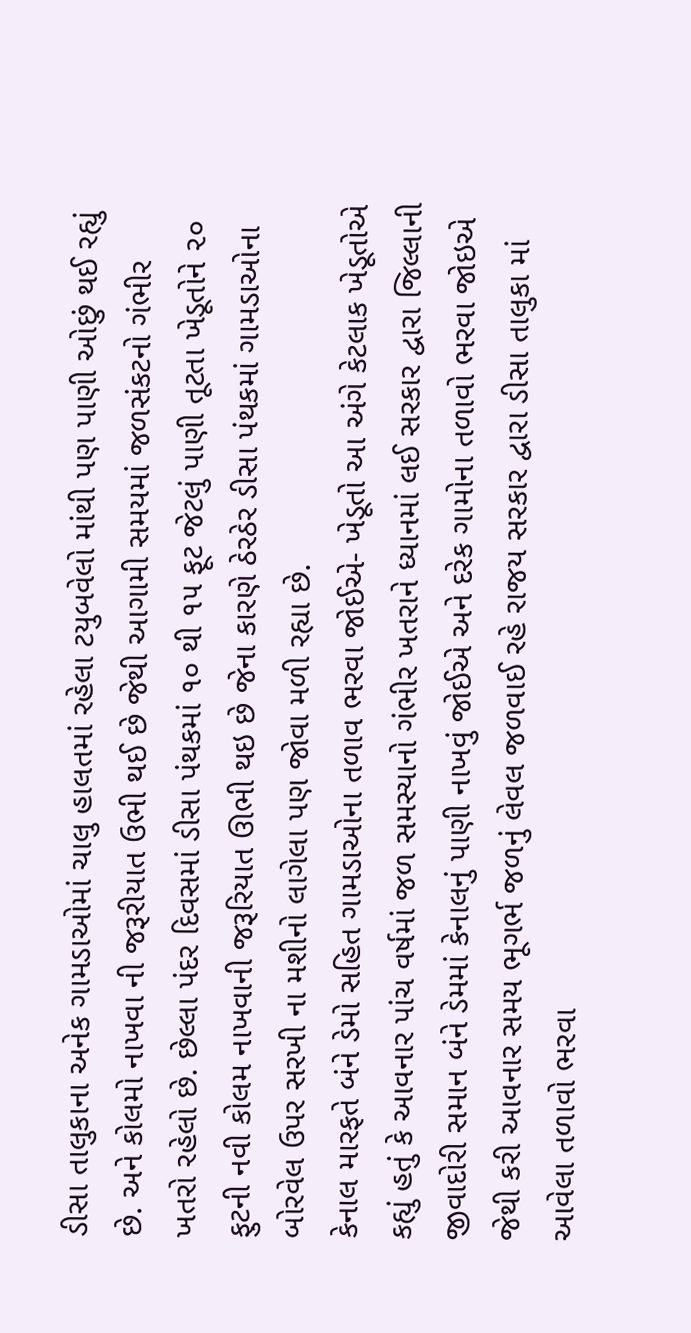ડીસા તાલુકાના અનેક ગામડાઓમાં ચાલુ હાલતમાં રહેલા ટયુબવેલો માંથી પણ પાણી ઓછું થઈ રહ્યું છે. અને કોલમો નાખવા ની જરૂરીયાત ઉભી થઈ છે જેથી આગામી સમયમાં જળસંકટનો ગંભીર ખતરો રહેલો છે. છેલ્લા પંદર દિવસમાં ડીસા પંથકમાં ૧૦ થી ૧૫ ફૂટ જેટલું પાણી તૂટતા ખેડૂતોને ૨૦ ફુટની નવી કોલમ નાખવાની જરૂરિયાત ઊભી થઇ છે જેના કારણે ઠેરઠેર ડીસા પંથકમાં ગામડાઓના બોરવેલ ઉપર સરખી ના મશીનો લાગેલા પણ જોવા મળી રહ્યા છે.
કેનાલ મારફતે બંને ડેમો સહિત ગામડાઓના તળાવ ભરવા જોઈએ- ખેડૂતો આ અંગે કેટલાક ખેડૂતોએ કહ્યું હતું કે આવનાર પાંચ વર્ષમાં જળ સમસ્યાનો ગંભીર ખતરાને ધ્યાનમાં લઈ સરકાર દ્વારા જિલ્લાની જીવાદોરી સમાન બંને ડેમમાં કેનાલનું પાણી નાખવું જોઈએ અને દરેક ગામોના તળાવો ભરવા જોઇએ જેથી કરી આવનાર સમય ભૂગર્ભ જળનું લેવલ જળવાઈ રહે રાજય સરકાર દ્વારા ડીસા તાલુકા માં આવેલા તળાવો ભરવા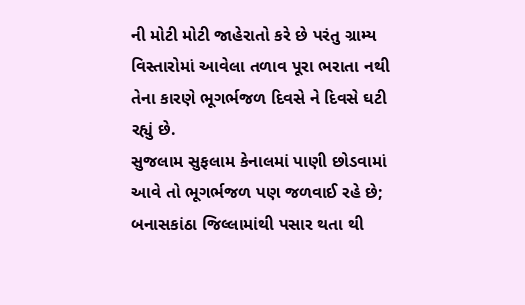ની મોટી મોટી જાહેરાતો કરે છે પરંતુ ગ્રામ્ય વિસ્તારોમાં આવેલા તળાવ પૂરા ભરાતા નથી તેના કારણે ભૂગર્ભજળ દિવસે ને દિવસે ઘટી રહ્યું છે.
સુજલામ સુફલામ કેનાલમાં પાણી છોડવામાં આવે તો ભૂગર્ભજળ પણ જળવાઈ રહે છે; બનાસકાંઠા જિલ્લામાંથી પસાર થતા થી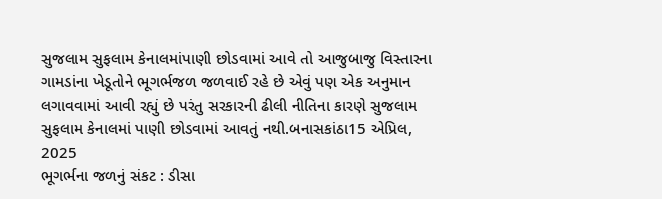સુજલામ સુફલામ કેનાલમાંપાણી છોડવામાં આવે તો આજુબાજુ વિસ્તારના ગામડાંના ખેડૂતોને ભૂગર્ભજળ જળવાઈ રહે છે એવું પણ એક અનુમાન લગાવવામાં આવી રહ્યું છે પરંતુ સરકારની ઢીલી નીતિના કારણે સુજલામ સુફલામ કેનાલમાં પાણી છોડવામાં આવતું નથી.બનાસકાંઠા15 એપ્રિલ, 2025
ભૂગર્ભના જળનું સંકટ : ડીસા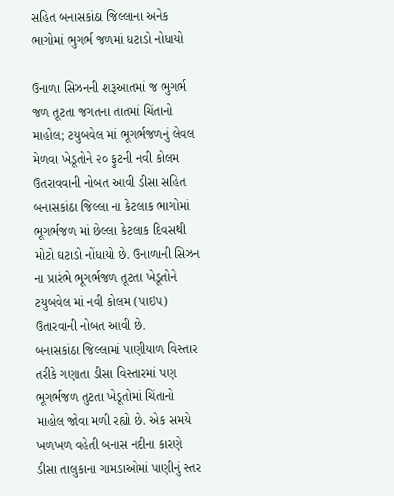સહિત બનાસકાંઠા જિલ્લાના અનેક ભાગોમાં ભુગર્ભ જળમાં ધટાડો નોધાયો

ઉનાળા સિઝનની શરૂઆતમાં જ ભુગર્ભ જળ તૂટતા જગતના તાતમાં ચિંતાનો માહોલ; ટયુબવેલ માં ભૂગર્ભજળનું લેવલ મેળવા ખેડૂતોને ૨૦ ફુટની નવી કોલમ ઉતરાવવાની નોબત આવી ડીસા સહિત બનાસકાંઠા જિલ્લા ના કેટલાક ભાગોમાં ભૂગર્ભજળ માં છેલ્લા કેટલાક દિવસથી મોટો ઘટાડો નોંધાયો છે. ઉનાળાની સિઝન ના પ્રારંભે ભૂગર્ભજળ તૂટતા ખેડૂતોને ટયુબવેલ માં નવી કોલમ (પાઇપ) ઉતારવાની નોબત આવી છે.
બનાસકાંઠા જિલ્લામાં પાણીયાળ વિસ્તાર તરીકે ગણાતા ડીસા વિસ્તારમાં પણ ભૂગર્ભજળ તુટતા ખેડૂતોમાં ચિંતાનો માહોલ જોવા મળી રહ્યો છે. એક સમયે ખળખળ વહેતી બનાસ નદીના કારણે ડીસા તાલુકાના ગામડાઓમાં પાણીનું સ્તર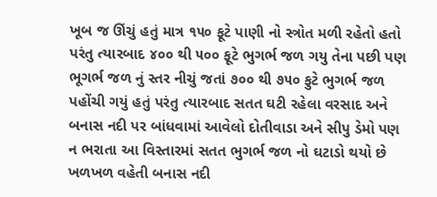ખૂબ જ ઊંચું હતું માત્ર ૧૫૦ ફૂટે પાણી નો સ્ત્રોત મળી રહેતો હતો પરંતુ ત્યારબાદ ૪૦૦ થી ૫૦૦ ફૂટે ભુગર્ભ જળ ગયુ તેના પછી પણ ભૂગર્ભ જળ નું સ્તર નીચું જતાં ૭૦૦ થી ૭૫૦ ફુટે ભુગર્ભ જળ પહોંચી ગયું હતું પરંતુ ત્યારબાદ સતત ઘટી રહેલા વરસાદ અને બનાસ નદી પર બાંધવામાં આવેલો દોતીવાડા અને સીપુ ડેમો પણ ન ભરાતા આ વિસ્તારમાં સતત ભુગર્ભ જળ નો ઘટાડો થયો છે ખળખળ વહેતી બનાસ નદી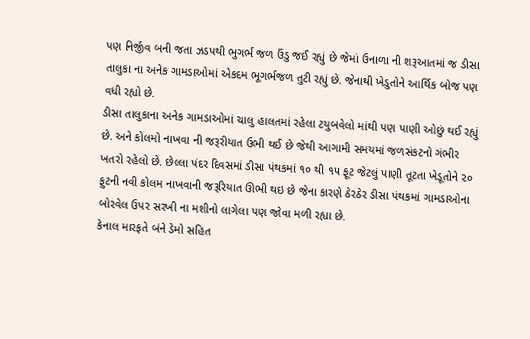પણ નિર્જીવ બની જતા ઝડપથી ભુગર્ભ જળ ઉંડુ જઈ રહ્યું છે જેમાં ઉનાળા ની શરૂઆતમાં જ ડીસા તાલુકા ના અનેક ગામડાઓમાં એકદમ ભૂગર્ભજળ તુટી રહ્યું છે. જેનાથી ખેડુતોને આર્થિક બોજ પણ વધી રહ્યો છે.
ડીસા તાલુકાના અનેક ગામડાઓમાં ચાલુ હાલતમાં રહેલા ટયુબવેલો માંથી પણ પાણી ઓછું થઈ રહ્યું છે. અને કોલમો નાખવા ની જરૂરીયાત ઉભી થઈ છે જેથી આગામી સમયમાં જળસંકટનો ગંભીર ખતરો રહેલો છે. છેલ્લા પંદર દિવસમાં ડીસા પંથકમાં ૧૦ થી ૧૫ ફૂટ જેટલું પાણી તૂટતા ખેડૂતોને ૨૦ ફુટની નવી કોલમ નાખવાની જરૂરિયાત ઊભી થઇ છે જેના કારણે ઠેરઠેર ડીસા પંથકમાં ગામડાઓના બોરવેલ ઉપર સરખી ના મશીનો લાગેલા પણ જોવા મળી રહ્યા છે.
કેનાલ મારફતે બંને ડેમો સહિત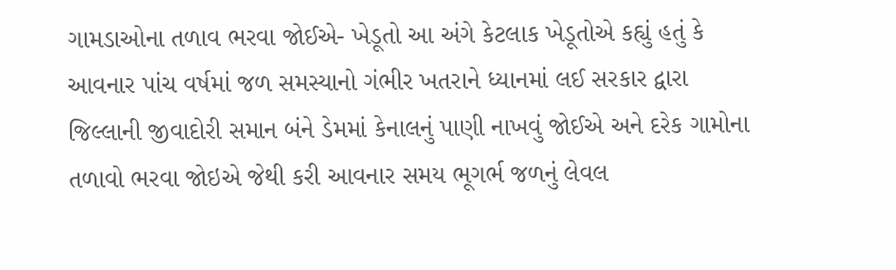ગામડાઓના તળાવ ભરવા જોઈએ- ખેડૂતો આ અંગે કેટલાક ખેડૂતોએ કહ્યું હતું કે આવનાર પાંચ વર્ષમાં જળ સમસ્યાનો ગંભીર ખતરાને ધ્યાનમાં લઈ સરકાર દ્વારા જિલ્લાની જીવાદોરી સમાન બંને ડેમમાં કેનાલનું પાણી નાખવું જોઈએ અને દરેક ગામોના તળાવો ભરવા જોઇએ જેથી કરી આવનાર સમય ભૂગર્ભ જળનું લેવલ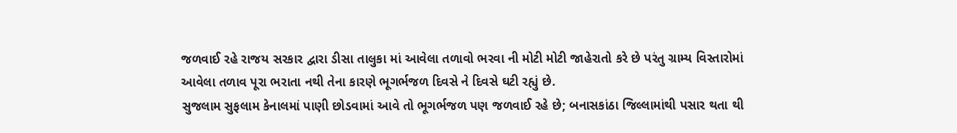જળવાઈ રહે રાજય સરકાર દ્વારા ડીસા તાલુકા માં આવેલા તળાવો ભરવા ની મોટી મોટી જાહેરાતો કરે છે પરંતુ ગ્રામ્ય વિસ્તારોમાં આવેલા તળાવ પૂરા ભરાતા નથી તેના કારણે ભૂગર્ભજળ દિવસે ને દિવસે ઘટી રહ્યું છે.
સુજલામ સુફલામ કેનાલમાં પાણી છોડવામાં આવે તો ભૂગર્ભજળ પણ જળવાઈ રહે છે; બનાસકાંઠા જિલ્લામાંથી પસાર થતા થી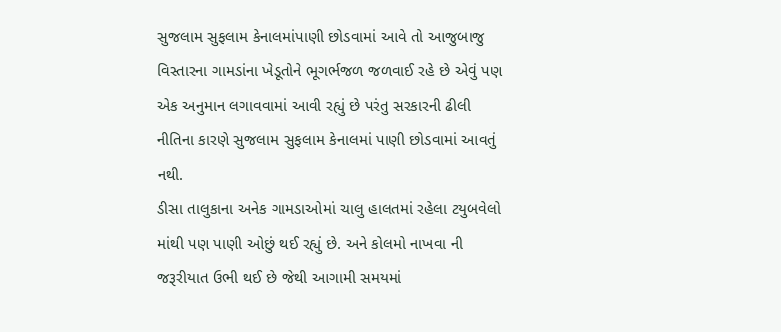સુજલામ સુફલામ કેનાલમાંપાણી છોડવામાં આવે તો આજુબાજુ વિસ્તારના ગામડાંના ખેડૂતોને ભૂગર્ભજળ જળવાઈ રહે છે એવું પણ એક અનુમાન લગાવવામાં આવી રહ્યું છે પરંતુ સરકારની ઢીલી નીતિના કારણે સુજલામ સુફલામ કેનાલમાં પાણી છોડવામાં આવતું નથી.
ડીસા તાલુકાના અનેક ગામડાઓમાં ચાલુ હાલતમાં રહેલા ટયુબવેલો માંથી પણ પાણી ઓછું થઈ રહ્યું છે. અને કોલમો નાખવા ની જરૂરીયાત ઉભી થઈ છે જેથી આગામી સમયમાં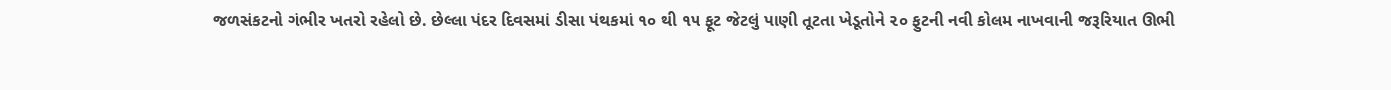જળસંકટનો ગંભીર ખતરો રહેલો છે. છેલ્લા પંદર દિવસમાં ડીસા પંથકમાં ૧૦ થી ૧૫ ફૂટ જેટલું પાણી તૂટતા ખેડૂતોને ૨૦ ફુટની નવી કોલમ નાખવાની જરૂરિયાત ઊભી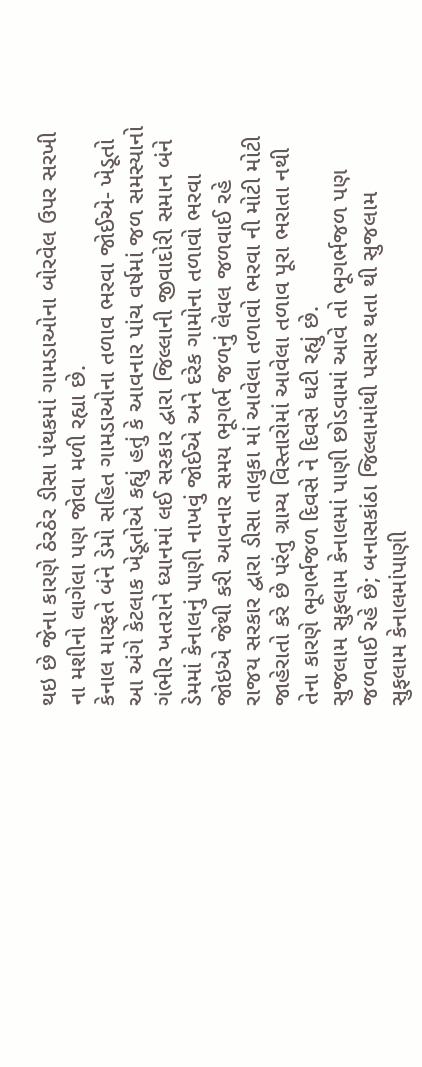થઇ છે જેના કારણે ઠેરઠેર ડીસા પંથકમાં ગામડાઓના બોરવેલ ઉપર સરખી ના મશીનો લાગેલા પણ જોવા મળી રહ્યા છે.
કેનાલ મારફતે બંને ડેમો સહિત ગામડાઓના તળાવ ભરવા જોઈએ- ખેડૂતો આ અંગે કેટલાક ખેડૂતોએ કહ્યું હતું કે આવનાર પાંચ વર્ષમાં જળ સમસ્યાનો ગંભીર ખતરાને ધ્યાનમાં લઈ સરકાર દ્વારા જિલ્લાની જીવાદોરી સમાન બંને ડેમમાં કેનાલનું પાણી નાખવું જોઈએ અને દરેક ગામોના તળાવો ભરવા જોઇએ જેથી કરી આવનાર સમય ભૂગર્ભ જળનું લેવલ જળવાઈ રહે રાજય સરકાર દ્વારા ડીસા તાલુકા માં આવેલા તળાવો ભરવા ની મોટી મોટી જાહેરાતો કરે છે પરંતુ ગ્રામ્ય વિસ્તારોમાં આવેલા તળાવ પૂરા ભરાતા નથી તેના કારણે ભૂગર્ભજળ દિવસે ને દિવસે ઘટી રહ્યું છે.
સુજલામ સુફલામ કેનાલમાં પાણી છોડવામાં આવે તો ભૂગર્ભજળ પણ જળવાઈ રહે છે; બનાસકાંઠા જિલ્લામાંથી પસાર થતા થી સુજલામ સુફલામ કેનાલમાંપાણી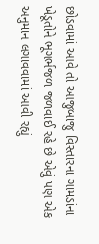છોડવામાં આવે તો આજુબાજુ વિસ્તારના ગામડાંના ખેડૂતોને ભૂગર્ભજળ જળવાઈ રહે છે એવું પણ એક અનુમાન લગાવવામાં આવી રહ્યું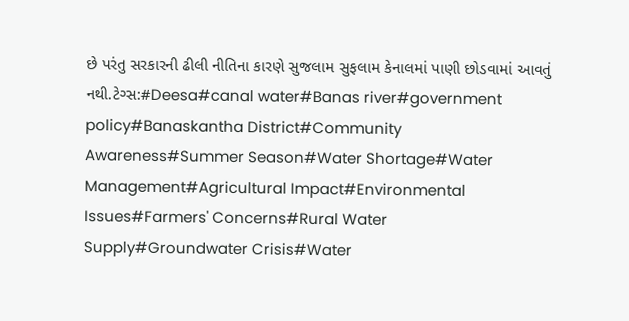છે પરંતુ સરકારની ઢીલી નીતિના કારણે સુજલામ સુફલામ કેનાલમાં પાણી છોડવામાં આવતું નથી.ટેગ્સ:#Deesa#canal water#Banas river#government policy#Banaskantha District#Community Awareness#Summer Season#Water Shortage#Water Management#Agricultural Impact#Environmental Issues#Farmers' Concerns#Rural Water Supply#Groundwater Crisis#Water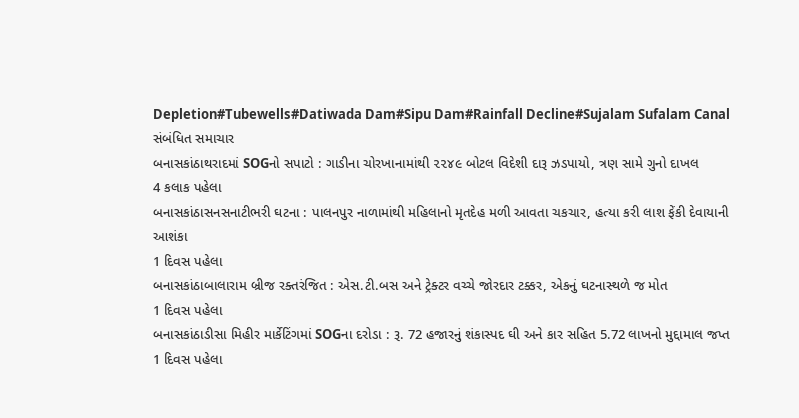Depletion#Tubewells#Datiwada Dam#Sipu Dam#Rainfall Decline#Sujalam Sufalam Canal
સંબંધિત સમાચાર
બનાસકાંઠાથરાદમાં SOGનો સપાટો : ગાડીના ચોરખાનામાંથી ૨૨૪૯ બોટલ વિદેશી દારૂ ઝડપાયો, ત્રણ સામે ગુનો દાખલ
4 કલાક પહેલા
બનાસકાંઠાસનસનાટીભરી ઘટના : પાલનપુર નાળામાંથી મહિલાનો મૃતદેહ મળી આવતા ચકચાર, હત્યા કરી લાશ ફેંકી દેવાયાની આશંકા
1 દિવસ પહેલા
બનાસકાંઠાબાલારામ બ્રીજ રક્તરંજિત : એસ.ટી.બસ અને ટ્રેક્ટર વચ્ચે જોરદાર ટક્કર, એકનું ઘટનાસ્થળે જ મોત
1 દિવસ પહેલા
બનાસકાંઠાડીસા મિહીર માર્કેટિંગમાં SOGના દરોડા : રૂ. 72 હજારનું શંકાસ્પદ ઘી અને કાર સહિત 5.72 લાખનો મુદ્દામાલ જપ્ત
1 દિવસ પહેલા